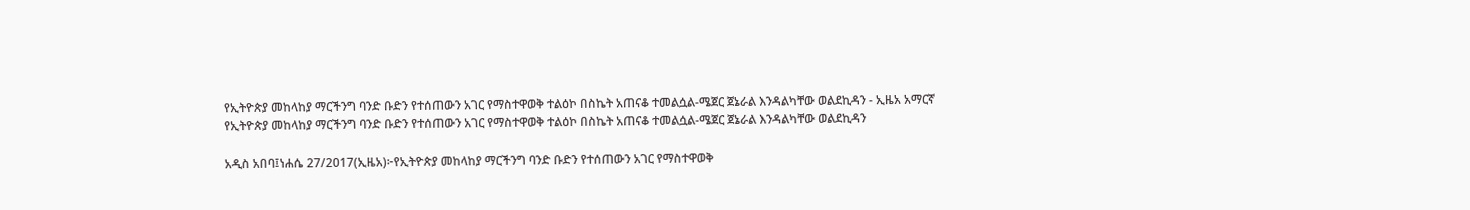የኢትዮጵያ መከላከያ ማርችንግ ባንድ ቡድን የተሰጠውን አገር የማስተዋወቅ ተልዕኮ በስኬት አጠናቆ ተመልሷል-ሜጀር ጀኔራል እንዳልካቸው ወልደኪዳን - ኢዜአ አማርኛ
የኢትዮጵያ መከላከያ ማርችንግ ባንድ ቡድን የተሰጠውን አገር የማስተዋወቅ ተልዕኮ በስኬት አጠናቆ ተመልሷል-ሜጀር ጀኔራል እንዳልካቸው ወልደኪዳን

አዲስ አበባ፤ነሐሴ 27/2017(ኢዜአ)፦የኢትዮጵያ መከላከያ ማርችንግ ባንድ ቡድን የተሰጠውን አገር የማስተዋወቅ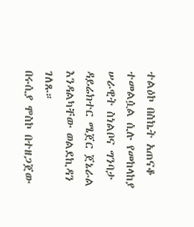ተልዕኮ በስኬት አጠናቆ ተመልሷል ሲሉ የመከላከያ ሠራዊት ስነልቦና ግንባታ ዳይሬክተር ሜጀር ጀኔራል እንዳልካቸው ወልደኪዳን ገለጹ።
በሩሲያ ሞስኮ በተዘጋጀው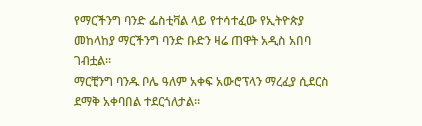የማርችንግ ባንድ ፌስቲቫል ላይ የተሳተፈው የኢትዮጵያ መከላከያ ማርችንግ ባንድ ቡድን ዛሬ ጠዋት አዲስ አበባ ገብቷል።
ማርቺንግ ባንዱ ቦሌ ዓለም አቀፍ አውሮፕላን ማረፈያ ሲደርስ ደማቅ አቀባበል ተደርጎለታል።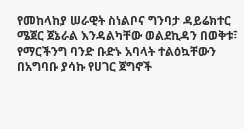የመከላከያ ሠራዊት ስነልቦና ግንባታ ዳይሬክተር ሜጀር ጀኔራል እንዳልካቸው ወልደኪዳን በወቅቱ፣ የማርችንግ ባንድ ቡድኑ አባላት ተልዕኳቸውን በአግባቡ ያሳኩ የሀገር ጀግኖች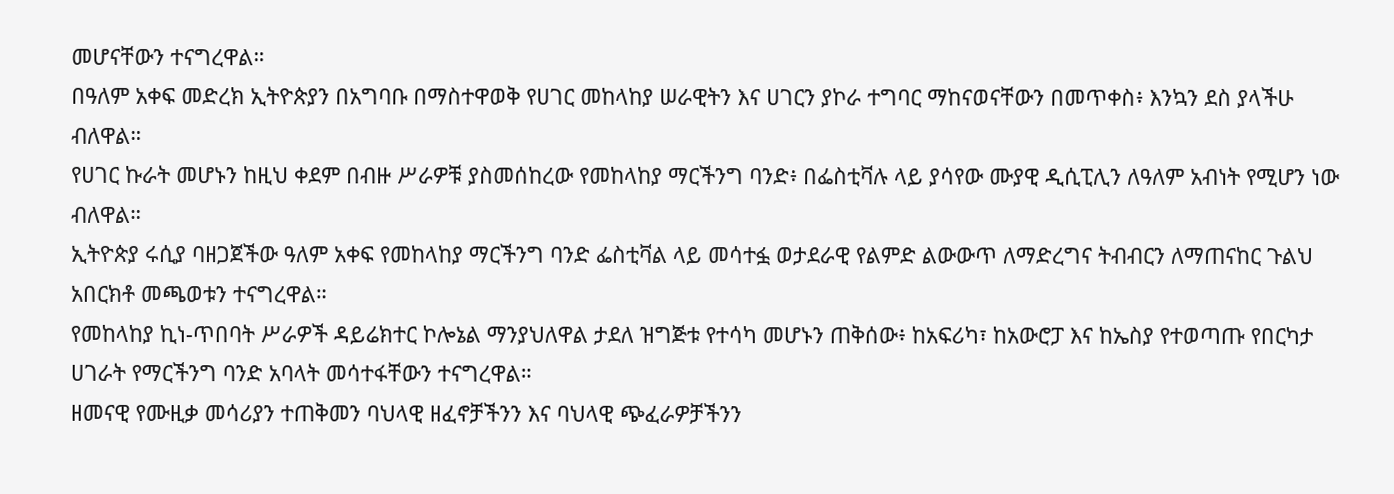መሆናቸውን ተናግረዋል።
በዓለም አቀፍ መድረክ ኢትዮጵያን በአግባቡ በማስተዋወቅ የሀገር መከላከያ ሠራዊትን እና ሀገርን ያኮራ ተግባር ማከናወናቸውን በመጥቀስ፥ እንኳን ደስ ያላችሁ ብለዋል።
የሀገር ኩራት መሆኑን ከዚህ ቀደም በብዙ ሥራዎቹ ያስመሰከረው የመከላከያ ማርችንግ ባንድ፥ በፌስቲቫሉ ላይ ያሳየው ሙያዊ ዲሲፒሊን ለዓለም አብነት የሚሆን ነው ብለዋል።
ኢትዮጵያ ሩሲያ ባዘጋጀችው ዓለም አቀፍ የመከላከያ ማርችንግ ባንድ ፌስቲቫል ላይ መሳተፏ ወታደራዊ የልምድ ልውውጥ ለማድረግና ትብብርን ለማጠናከር ጉልህ አበርክቶ መጫወቱን ተናግረዋል።
የመከላከያ ኪነ-ጥበባት ሥራዎች ዳይሬክተር ኮሎኔል ማንያህለዋል ታደለ ዝግጅቱ የተሳካ መሆኑን ጠቅሰው፥ ከአፍሪካ፣ ከአውሮፓ እና ከኤስያ የተወጣጡ የበርካታ ሀገራት የማርችንግ ባንድ አባላት መሳተፋቸውን ተናግረዋል።
ዘመናዊ የሙዚቃ መሳሪያን ተጠቅመን ባህላዊ ዘፈኖቻችንን እና ባህላዊ ጭፈራዎቻችንን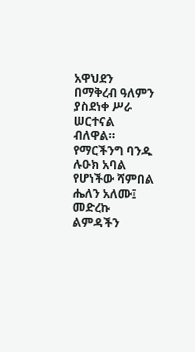አዋህደን በማቅረብ ዓለምን ያስደነቀ ሥራ ሠርተናል ብለዋል።
የማርችንግ ባንዱ ሉዑክ አባል የሆነችው ሻምበል ሔለን አለሙ፤ መድረኩ ልምዳችን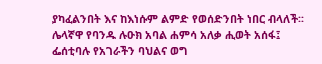ያካፈልንበት እና ከእነሱም ልምድ የወሰድንበት ነበር ብላለች፡፡
ሌላኛዋ የባንዱ ሉዑክ አባል ሐምሳ አለቃ ሒወት አሰፋ፤ ፌሰቲባሉ የአገራችን ባህልና ወግ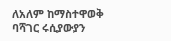ለአለም ከማስተዋወቅ ባሻገር ሩሲያውያን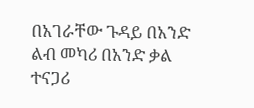በአገራቸው ጉዳይ በአንድ ልብ መካሪ በአንድ ቃል ተናጋሪ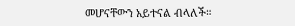መሆናቸውን አይተናል ብላለች።